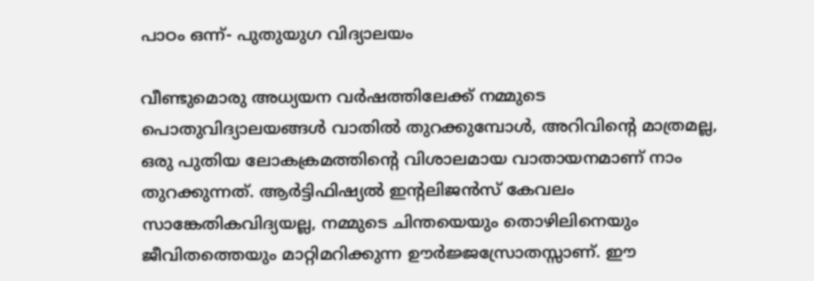പാഠം ഒന്ന്- പുതുയുഗ വിദ്യാലയം

വീണ്ടുമൊരു അധ്യയന വർഷത്തിലേക്ക് നമ്മുടെ പൊതുവിദ്യാലയങ്ങൾ വാതിൽ തുറക്കുമ്പോൾ, അറിവിന്റെ മാത്രമല്ല, ഒരു പുതിയ ലോകക്രമത്തിന്റെ വിശാലമായ വാതായനമാണ് നാം തുറക്കുന്നത്. ആർട്ടിഫിഷ്യൽ ഇന്റലിജൻസ് കേവലം സാങ്കേതികവിദ്യയല്ല, നമ്മുടെ ചിന്തയെയും തൊഴിലിനെയും ജീവിതത്തെയും മാറ്റിമറിക്കുന്ന ഊർജ്ജസ്രോതസ്സാണ്. ഈ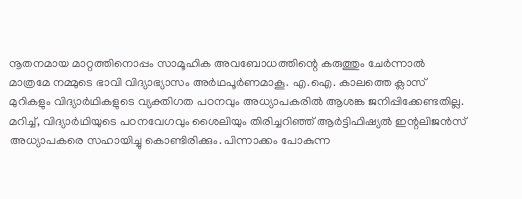നൂതനമായ മാറ്റത്തിനൊപ്പം സാമൂഹിക അവബോധത്തിന്റെ കരുത്തും ചേർന്നാൽ മാത്രമേ നമ്മുടെ ഭാവി വിദ്യാഭ്യാസം അർഥപൂർണമാകൂ. എ.ഐ. കാലത്തെ ക്ലാസ് മുറികളും വിദ്യാർഥികളുടെ വ്യക്തിഗത പഠനവും അധ്യാപകരിൽ ആശങ്ക ജനിപ്പിക്കേണ്ടതില്ല. മറിച്ച്, വിദ്യാർഥിയുടെ പഠനവേഗവും ശൈലിയും തിരിച്ചറിഞ്ഞ് ആർട്ടിഫിഷ്യൽ ഇന്റലിജൻസ് അധ്യാപകരെ സഹായിച്ചു കൊണ്ടിരിക്കും. പിന്നാക്കം പോകുന്ന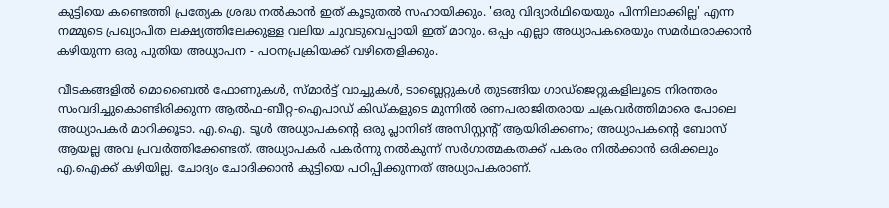കുട്ടിയെ കണ്ടെത്തി പ്രത്യേക ശ്രദ്ധ നൽകാൻ ഇത് കൂടുതൽ സഹായിക്കും. 'ഒരു വിദ്യാർഥിയെയും പിന്നിലാക്കില്ല' എന്ന നമ്മുടെ പ്രഖ്യാപിത ലക്ഷ്യത്തിലേക്കുള്ള വലിയ ചുവടുവെപ്പായി ഇത് മാറും. ഒപ്പം എല്ലാ അധ്യാപകരെയും സമർഥരാക്കാൻ കഴിയുന്ന ഒരു പുതിയ അധ്യാപന - പഠനപ്രക്രിയക്ക് വഴിതെളിക്കും.

വീടകങ്ങളിൽ മൊബൈൽ ഫോണുകൾ, സ്മാർട്ട് വാച്ചുകൾ, ടാബ്ലെറ്റുകൾ തുടങ്ങിയ ഗാഡ്‌ജെറ്റുകളിലൂടെ നിരന്തരം സംവദിച്ചുകൊണ്ടിരിക്കുന്ന ആൽഫ-ബീറ്റ-ഐപാഡ് കിഡ്‌കളുടെ മുന്നിൽ രണപരാജിതരായ ചക്രവർത്തിമാരെ പോലെ അധ്യാപകർ മാറിക്കൂടാ. എ.ഐ. ടൂൾ അധ്യാപകന്റെ ഒരു പ്ലാനിങ് അസിസ്റ്റന്റ് ആയിരിക്കണം; അധ്യാപകന്റെ ബോസ് ആയല്ല അവ പ്രവർത്തിക്കേണ്ടത്. അധ്യാപകർ പകർന്നു നൽകുന്ന് സർഗാത്മകതക്ക് പകരം നിൽക്കാൻ ഒരിക്കലും എ.ഐക്ക് കഴിയില്ല. ചോദ്യം ചോദിക്കാൻ കുട്ടിയെ പഠിപ്പിക്കുന്നത് അധ്യാപകരാണ്.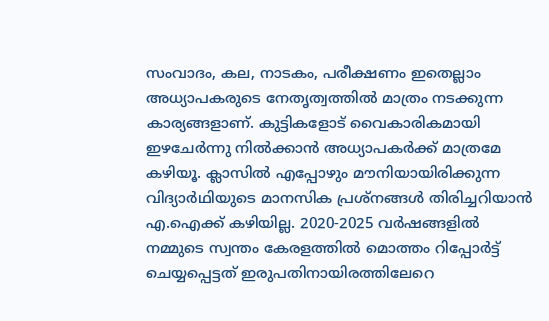സംവാദം, കല, നാടകം, പരീക്ഷണം ഇതെല്ലാം അധ്യാപകരുടെ നേതൃത്വത്തിൽ മാത്രം നടക്കുന്ന കാര്യങ്ങളാണ്. കുട്ടികളോട് വൈകാരികമായി ഇഴചേർന്നു നിൽക്കാൻ അധ്യാപകർക്ക് മാത്രമേ കഴിയൂ. ക്ലാസിൽ എപ്പോഴും മൗനിയായിരിക്കുന്ന വിദ്യാർഥിയുടെ മാനസിക പ്രശ്നങ്ങൾ തിരിച്ചറിയാൻ എ.ഐക്ക് കഴിയില്ല. 2020-2025 വർഷങ്ങളിൽ നമ്മുടെ സ്വന്തം കേരളത്തിൽ മൊത്തം റിപ്പോർട്ട് ചെയ്യപ്പെട്ടത് ഇരുപതിനായിരത്തിലേറെ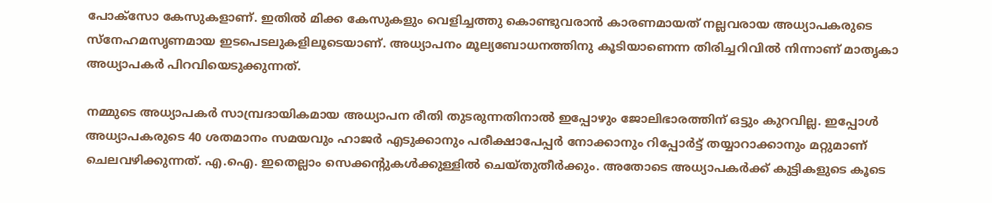പോക്സോ കേസുകളാണ്. ഇതിൽ മിക്ക കേസുകളും വെളിച്ചത്തു കൊണ്ടുവരാൻ കാരണമായത് നല്ലവരായ അധ്യാപകരുടെ സ്നേഹമസൃണമായ ഇടപെടലുകളിലൂടെയാണ്. അധ്യാപനം മൂല്യബോധനത്തിനു കൂടിയാണെന്ന തിരിച്ചറിവിൽ നിന്നാണ് മാതൃകാ അധ്യാപകർ പിറവിയെടുക്കുന്നത്.

നമ്മുടെ അധ്യാപകർ സാമ്പ്രദായികമായ അധ്യാപന രീതി തുടരുന്നതിനാൽ ഇപ്പോഴും ജോലിഭാരത്തിന് ഒട്ടും കുറവില്ല. ഇപ്പോൾ അധ്യാപകരുടെ 40 ശതമാനം സമയവും ഹാജർ എടുക്കാനും പരീക്ഷാപേപ്പർ നോക്കാനും റിപ്പോർട്ട് തയ്യാറാക്കാനും മറ്റുമാണ് ചെലവഴിക്കുന്നത്. എ.ഐ. ഇതെല്ലാം സെക്കന്റുകൾക്കുള്ളിൽ ചെയ്തുതീർക്കും. അതോടെ അധ്യാപകർക്ക് കുട്ടികളുടെ കൂടെ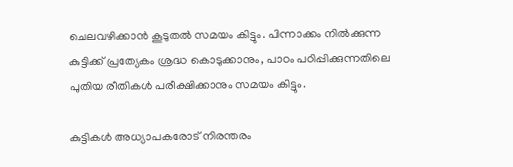ചെലവഴിക്കാൻ കൂടുതൽ സമയം കിട്ടും. പിന്നാക്കം നിൽക്കുന്ന കുട്ടിക്ക് പ്രത്യേകം ശ്രദ്ധ കൊടുക്കാനും, പാഠം പഠിപ്പിക്കുന്നതിലെ പുതിയ രീതികൾ പരീക്ഷിക്കാനും സമയം കിട്ടും.

കുട്ടികൾ അധ്യാപകരോട് നിരന്തരം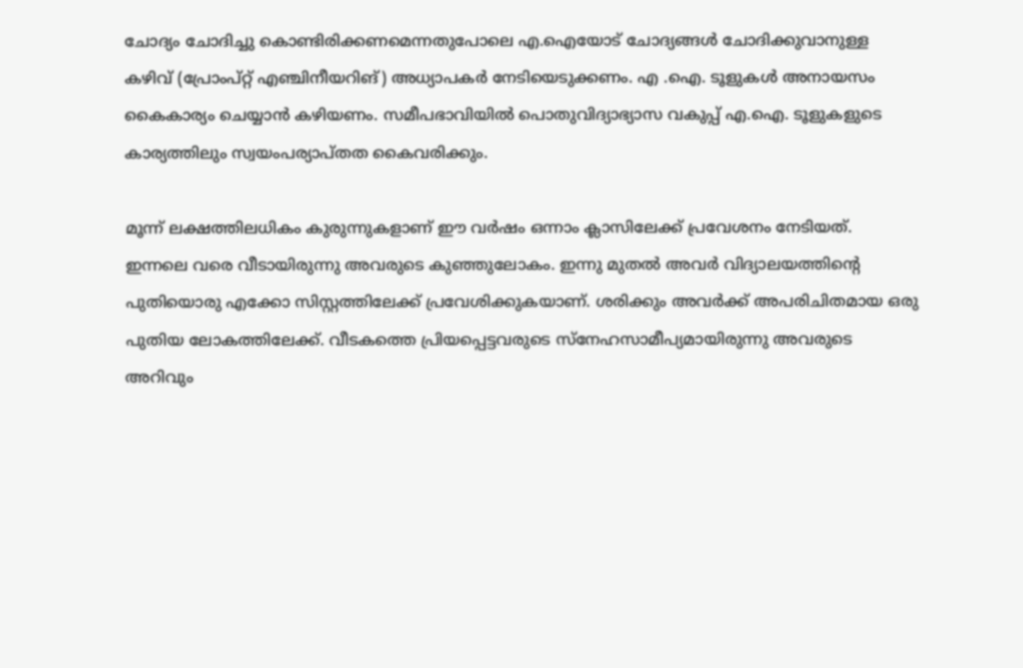ചോദ്യം ചോദിച്ചു കൊണ്ടിരിക്കണമെന്നതുപോലെ എ.ഐയോട് ചോദ്യങ്ങൾ ചോദിക്കുവാനുള്ള കഴിവ് (പ്രോംപ്റ്റ് എഞ്ചിനീയറിങ്) അധ്യാപകർ നേടിയെടുക്കണം. എ .ഐ. ടൂളുകൾ അനായസം കൈകാര്യം ചെയ്യാൻ കഴിയണം. സമീപഭാവിയിൽ പൊതുവിദ്യാഭ്യാസ വകുപ്പ് എ.ഐ. ടൂളുകളുടെ കാര്യത്തിലും സ്വയംപര്യാപ്തത കൈവരിക്കും.

മൂന്ന് ലക്ഷത്തിലധികം കുരുന്നുകളാണ് ഈ വർഷം ഒന്നാം ക്ലാസിലേക്ക് പ്രവേശനം നേടിയത്. ഇന്നലെ വരെ വീടായിരുന്നു അവരുടെ കുഞ്ഞുലോകം. ഇന്നു മുതൽ അവർ വിദ്യാലയത്തിന്റെ പുതിയൊരു എക്കോ സിസ്റ്റത്തിലേക്ക് പ്രവേശിക്കുകയാണ്. ശരിക്കും അവർക്ക് അപരിചിതമായ ഒരു പുതിയ ലോകത്തിലേക്ക്. വീടകത്തെ പ്രിയപ്പെട്ടവരുടെ സ്നേഹസാമീപ്യമായിരുന്നു അവരുടെ അറിവും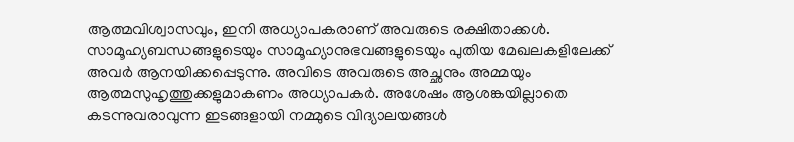ആത്മവിശ്വാസവും, ഇനി അധ്യാപകരാണ് അവരുടെ രക്ഷിതാക്കൾ. സാമൂഹ്യബന്ധങ്ങളുടെയും സാമൂഹ്യാനുഭവങ്ങളുടെയും പുതിയ മേഖലകളിലേക്ക് അവർ ആനയിക്കപ്പെടുന്നു. അവിടെ അവരുടെ അച്ഛനും അമ്മയും ആത്മസുഹൃത്തുക്കളുമാകണം അധ്യാപകർ. അശേഷം ആശങ്കയില്ലാതെ കടന്നുവരാവുന്ന ഇടങ്ങളായി നമ്മുടെ വിദ്യാലയങ്ങൾ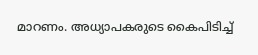മാറണം. അധ്യാപകരുടെ കൈപിടിച്ച്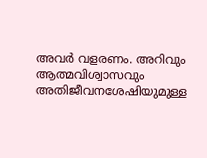അവർ വളരണം. അറിവും ആത്മവിശ്വാസവും അതിജീവനശേഷിയുമുള്ള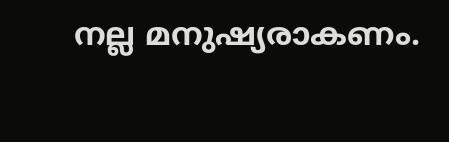നല്ല മനുഷ്യരാകണം.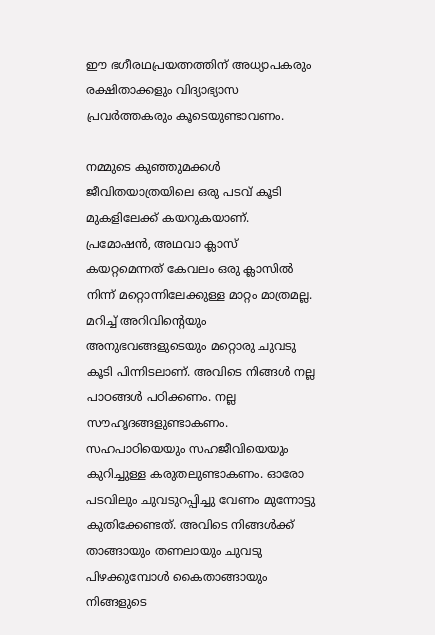ഈ ഭഗീരഥപ്രയത്നത്തിന് അധ്യാപകരും രക്ഷിതാക്കളും വിദ്യാഭ്യാസ പ്രവർത്തകരും കൂടെയുണ്ടാവണം.

നമ്മുടെ കുഞ്ഞുമക്കൾ ജീവിതയാത്രയിലെ ഒരു പടവ് കൂടി മുകളിലേക്ക് കയറുകയാണ്. പ്രമോഷൻ, അഥവാ ക്ലാസ് കയറ്റമെന്നത് കേവലം ഒരു ക്ലാസിൽ നിന്ന് മറ്റൊന്നിലേക്കുള്ള മാറ്റം മാത്രമല്ല. മറിച്ച് അറിവിന്റെയും അനുഭവങ്ങളുടെയും മറ്റൊരു ചുവടു കൂടി പിന്നിടലാണ്. അവിടെ നിങ്ങൾ നല്ല പാഠങ്ങൾ പഠിക്കണം. നല്ല സൗഹൃദങ്ങളുണ്ടാകണം. സഹപാഠിയെയും സഹജീവിയെയും കുറിച്ചുള്ള കരുതലുണ്ടാകണം. ഓരോ പടവിലും ചുവടുറപ്പിച്ചു വേണം മുന്നോട്ടു കുതിക്കേണ്ടത്. അവിടെ നിങ്ങൾക്ക് താങ്ങായും തണലായും ചുവടു പിഴക്കുമ്പോൾ കൈതാങ്ങായും നിങ്ങളുടെ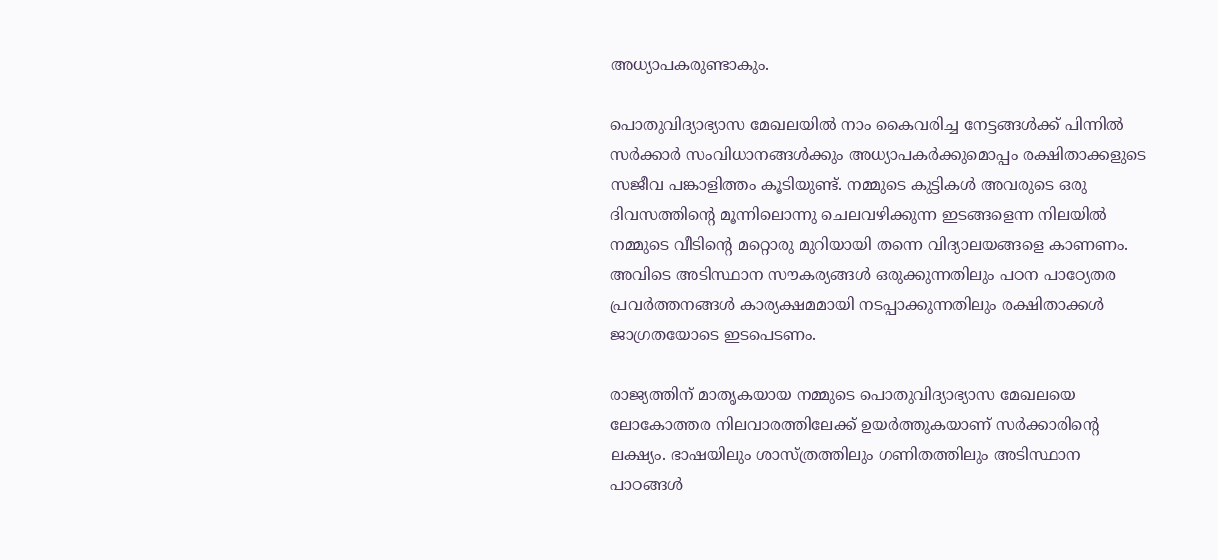അധ്യാപകരുണ്ടാകും.

പൊതുവിദ്യാഭ്യാസ മേഖലയിൽ നാം കൈവരിച്ച നേട്ടങ്ങൾക്ക് പിന്നിൽ സർക്കാർ സംവിധാനങ്ങൾക്കും അധ്യാപകർക്കുമൊപ്പം രക്ഷിതാക്കളുടെ സജീവ പങ്കാളിത്തം കൂടിയുണ്ട്. നമ്മുടെ കുട്ടികൾ അവരുടെ ഒരു ദിവസത്തിന്റെ മൂന്നിലൊന്നു ചെലവഴിക്കുന്ന ഇടങ്ങളെന്ന നിലയിൽ നമ്മുടെ വീടിന്റെ മറ്റൊരു മുറിയായി തന്നെ വിദ്യാലയങ്ങളെ കാണണം. അവിടെ അടിസ്ഥാന സൗകര്യങ്ങൾ ഒരുക്കുന്നതിലും പഠന പാഠ്യേതര പ്രവർത്തനങ്ങൾ കാര്യക്ഷമമായി നടപ്പാക്കുന്നതിലും രക്ഷിതാക്കൾ ജാഗ്രതയോടെ ഇടപെടണം.

രാജ്യത്തിന് മാതൃകയായ നമ്മുടെ പൊതുവിദ്യാഭ്യാസ മേഖലയെ ലോകോത്തര നിലവാരത്തിലേക്ക് ഉയർത്തുകയാണ് സർക്കാരിന്റെ ലക്ഷ്യം. ഭാഷയിലും ശാസ്ത്രത്തിലും ഗണിതത്തിലും അടിസ്ഥാന പാഠങ്ങൾ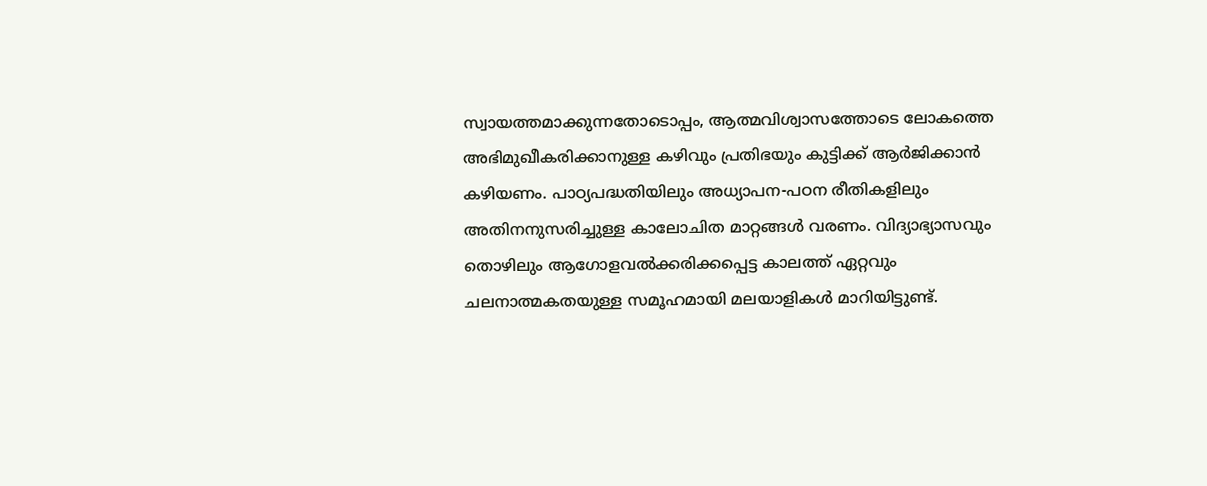സ്വായത്തമാക്കുന്നതോടൊപ്പം, ആത്മവിശ്വാസത്തോടെ ലോകത്തെ അഭിമുഖീകരിക്കാനുള്ള കഴിവും പ്രതിഭയും കുട്ടിക്ക് ആർജിക്കാൻ കഴിയണം. പാഠ്യപദ്ധതിയിലും അധ്യാപന-പഠന രീതികളിലും അതിനനുസരിച്ചുള്ള കാലോചിത മാറ്റങ്ങൾ വരണം. വിദ്യാഭ്യാസവും തൊഴിലും ആഗോളവൽക്കരിക്കപ്പെട്ട കാലത്ത് ഏറ്റവും ചലനാത്മകതയുള്ള സമൂഹമായി മലയാളികൾ മാറിയിട്ടുണ്ട്.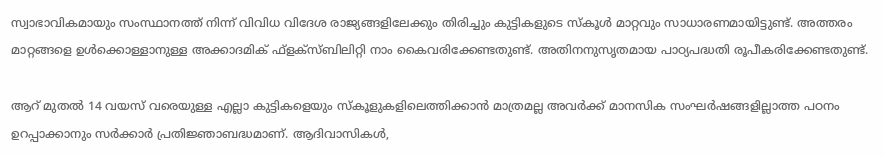സ്വാഭാവികമായും സംസ്ഥാനത്ത് നിന്ന് വിവിധ വിദേശ രാജ്യങ്ങളിലേക്കും തിരിച്ചും കുട്ടികളുടെ സ്കൂൾ മാറ്റവും സാധാരണമായിട്ടുണ്ട്. അത്തരം മാറ്റങ്ങളെ ഉൾക്കൊള്ളാനുള്ള അക്കാദമിക് ഫ്ളക്സ്ബിലിറ്റി നാം കൈവരിക്കേണ്ടതുണ്ട്. അതിനനുസൃതമായ പാഠ്യപദ്ധതി രൂപീകരിക്കേണ്ടതുണ്ട്.

ആറ് മുതൽ 14 വയസ് വരെയുള്ള എല്ലാ കുട്ടികളെയും സ്കൂളുകളിലെത്തിക്കാൻ മാത്രമല്ല അവർക്ക് മാനസിക സംഘർഷങ്ങളില്ലാത്ത പഠനം ഉറപ്പാക്കാനും സർക്കാർ പ്രതിജ്ഞാബദ്ധമാണ്. ആദിവാസികൾ,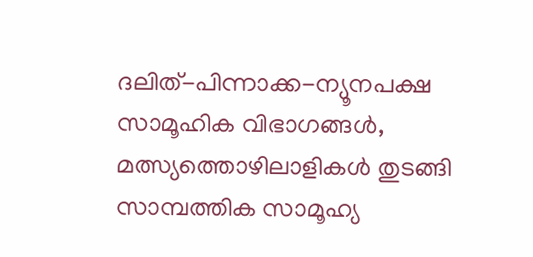ദലിത്-പിന്നാക്ക-ന്യൂനപക്ഷ സാമൂഹിക വിഭാഗങ്ങൾ, മത്സ്യത്തൊഴിലാളികൾ തുടങ്ങി സാമ്പത്തിക സാമൂഹ്യ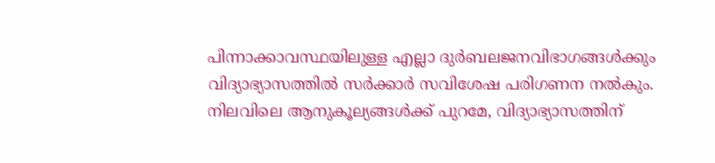പിന്നാക്കാവസ്ഥയിലുള്ള എല്ലാ ദുർബലജനവിഭാഗങ്ങൾക്കും വിദ്യാഭ്യാസത്തിൽ സർക്കാർ സവിശേഷ പരിഗണന നൽകും. നിലവിലെ ആനുകൂല്യങ്ങൾക്ക് പുറമേ, വിദ്യാഭ്യാസത്തിന്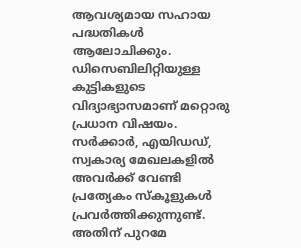ആവശ്യമായ സഹായ പദ്ധതികൾ ആലോചിക്കും. ഡിസെബിലിറ്റിയുള്ള കുട്ടികളുടെ വിദ്യാഭ്യാസമാണ് മറ്റൊരു പ്രധാന വിഷയം. സർക്കാർ, എയിഡഡ്, സ്വകാര്യ മേഖലകളിൽ അവർക്ക് വേണ്ടി പ്രത്യേകം സ്കൂളുകൾ പ്രവർത്തിക്കുന്നുണ്ട്. അതിന് പുറമേ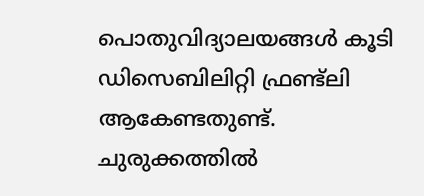പൊതുവിദ്യാലയങ്ങൾ കൂടി ഡിസെബിലിറ്റി ഫ്രണ്ട്ലി ആകേണ്ടതുണ്ട്. ചുരുക്കത്തിൽ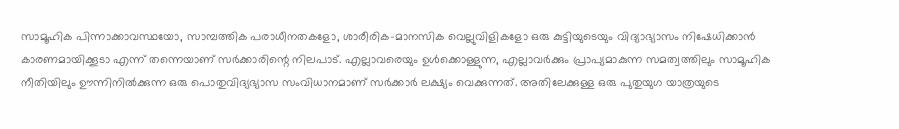സാമൂഹിക പിന്നാക്കാവസ്ഥയോ, സാമ്പത്തിക പരാധീനതകളോ, ശാരീരിക-മാനസിക വെല്ലുവിളികളോ ഒരു കുട്ടിയുടെയും വിദ്യാഭ്യാസം നിഷേധിക്കാൻ കാരണമായിക്കൂടാ എന്ന് തന്നെയാണ് സർക്കാരിന്റെ നിലപാട്. എല്ലാവരെയും ഉൾക്കൊള്ളുന്ന, എല്ലാവർക്കും പ്രാപ്യമാകുന്ന സമത്വത്തിലും സാമൂഹിക നീതിയിലും ഊന്നിനിൽക്കുന്ന ഒരു പൊതുവിദ്യഭ്യാസ സംവിധാനമാണ് സർക്കാർ ലക്ഷ്യം വെക്കുന്നത്. അതിലേക്കുള്ള ഒരു പുതുയുഗ യാത്രയുടെ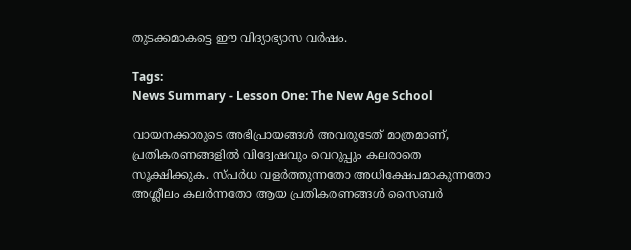തുടക്കമാകട്ടെ ഈ വിദ്യാഭ്യാസ വർഷം.

Tags:
News Summary - Lesson One: The New Age School

വായനക്കാരുടെ അഭിപ്രായങ്ങള്‍ അവരുടേത് മാത്രമാണ്, പ്രതികരണങ്ങളിൽ വിദ്വേഷവും വെറുപ്പും കലരാതെ സൂക്ഷിക്കുക. സ്പർധ വളർത്തുന്നതോ അധിക്ഷേപമാകുന്നതോ അശ്ലീലം കലർന്നതോ ആയ പ്രതികരണങ്ങൾ സൈബർ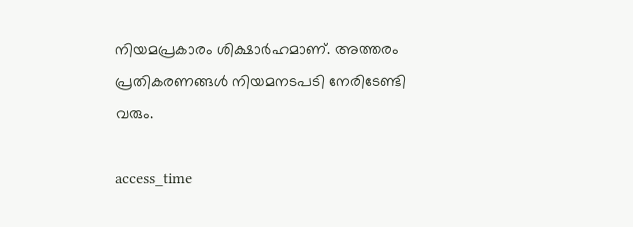നിയമപ്രകാരം ശിക്ഷാർഹമാണ്. അത്തരം പ്രതികരണങ്ങൾ നിയമനടപടി നേരിടേണ്ടി വരും.

access_time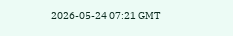2026-05-24 07:21 GMT